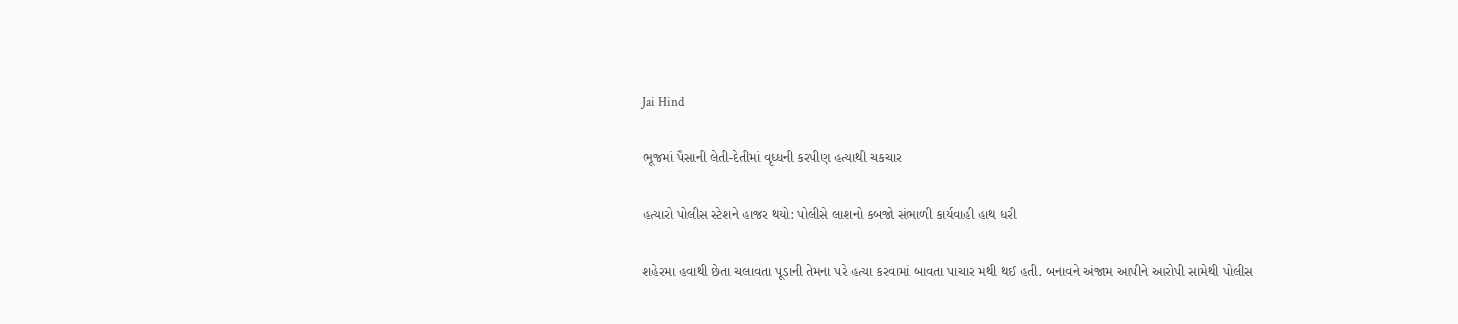Jai Hind

ભૂજમાં પૈસાની લેતી-દેતીમાં વૃધ્ધની કરપીણ હત્યાથી ચકચાર

હત્યારો પોલીસ સ્ટેશને હાજર થયો: પોલીસે લાશનો કબજો સંભાળી કાર્યવાહી હાથ ધરી

શહેરમા હવાથી છેતા ચલાવતા પૂડાની તેમના પરે હત્યા કરવામાં બાવતા પાચાર મથી થઈ હતી. બનાવને અંજામ આપીને આરોપી સામેથી પોલીસ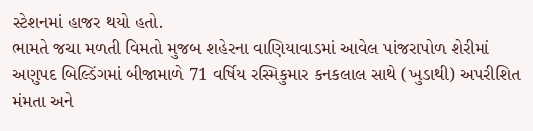સ્ટેશનમાં હાજર થયો હતો.
ભામતે જચા મળતી વિમતો મુજબ શહેરના વાણિયાવાડમાં આવેલ પાંજરાપોળ શેરીમાં અણુપદ બિલ્ડિંગમાં બીજામાળે 71 વર્ષિય રસ્મિકુમાર કનકલાલ સાથે (ખુડાથી) અપરીશિત મંમતા અને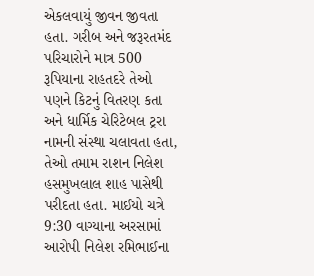એકલવાયું જીવન જીવતા હતા. ગરીબ અને જરૂરતમંદ પરિચારોને માત્ર 500 રૂપિયાના રાહતદરે તેઓ પણને કિટનું વિતરણ કતા અને ધાર્મિક ચેરિટેબલ ટ્રરા નામની સંસ્થા ચલાવતા હતા, તેઓ તમામ રાશન નિલેશ હસમુખલાલ શાહ પાસેથી પરીદતા હતા. માઈયો ચત્રે 9:30 વાગ્યાના અરસામાં આરોપી નિલેશ રમિભાઈના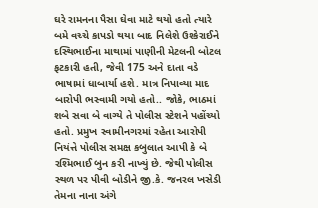ઘરે રામનના પૈસા ઘેવા માટે થયો હતો ત્યારે બમે વચ્ચે કાપડો થયા બાદ નિલેશે ઉશ્કેરાઈને દસ્થિભાઈના માથામાં પાણીની મેટલની બોટલ ફટકારી હતી, જેવી 175 અને દાતા વડે ભાષામાં ધાબાર્યા હશે. માત્ર નિપાવ્યા માદ બારોપી ભસ્વામી ગયો હતો.. જોકે, ભાઠમાં શબે સવા બે વાગ્યે તે પોલીસ સ્ટેશને પહોંચ્યો હતો. પ્રમુખ સ્વામીનગરમાં રહેતા આરોપી નિયંત્તે પોલીસ સમક્ષ કબુલાત આપી કે બે રશ્મિભાઈ બુન કરી નાખ્યું છે. જેથી પોલીસ સ્થળ પર પીવી બોડીને જી.કે. જનરલ ખસેડી તેમના નાના અંગે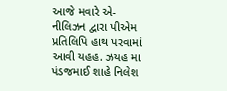આજે મવારે એ-નીલિઝન દ્વારા પીએમ પ્રતિલિપિ હાથ પરવામાં આવી યહહ. ઝયહ મા પંડજમાઈ શાહે નિલેશ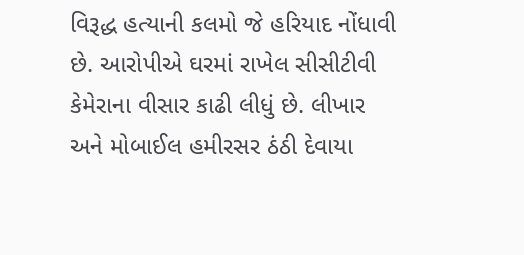વિરૂદ્ધ હત્યાની કલમો જે હરિયાદ નોંધાવી છે. આરોપીએ ઘરમાં રાખેલ સીસીટીવી કેમેરાના વીસાર કાઢી લીધું છે. લીખાર અને મોબાઈલ હમીરસર ઠંઠી દેવાયા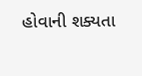હોવાની શક્યતા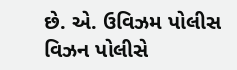છે. એ. ઉવિઝમ પોલીસ વિઝન પોલીસે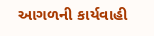આગળની કાર્યવાહી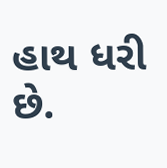હાથ ધરી છે.